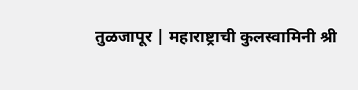तुळजापूर | महाराष्ट्राची कुलस्वामिनी श्री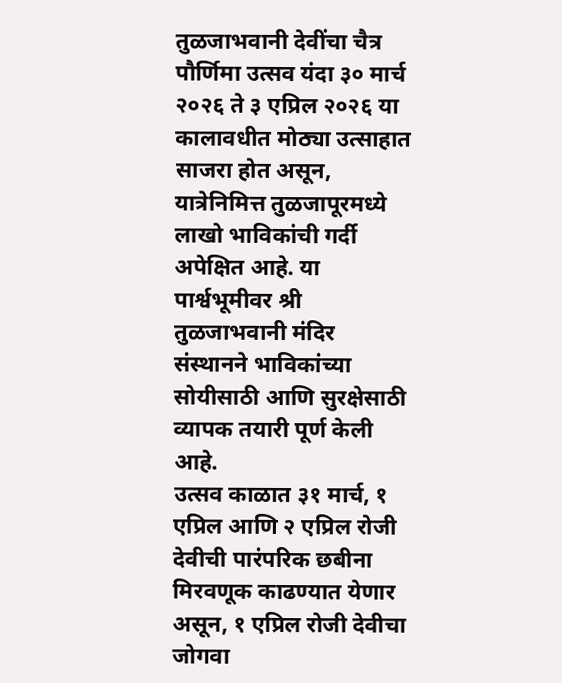तुळजाभवानी देवींचा चैत्र पौर्णिमा उत्सव यंदा ३० मार्च २०२६ ते ३ एप्रिल २०२६ या कालावधीत मोठ्या उत्साहात साजरा होत असून, यात्रेनिमित्त तुळजापूरमध्ये लाखो भाविकांची गर्दी अपेक्षित आहे. या पार्श्वभूमीवर श्री तुळजाभवानी मंदिर संस्थानने भाविकांच्या सोयीसाठी आणि सुरक्षेसाठी व्यापक तयारी पूर्ण केली आहे.
उत्सव काळात ३१ मार्च, १ एप्रिल आणि २ एप्रिल रोजी देवीची पारंपरिक छबीना मिरवणूक काढण्यात येणार असून, १ एप्रिल रोजी देवीचा जोगवा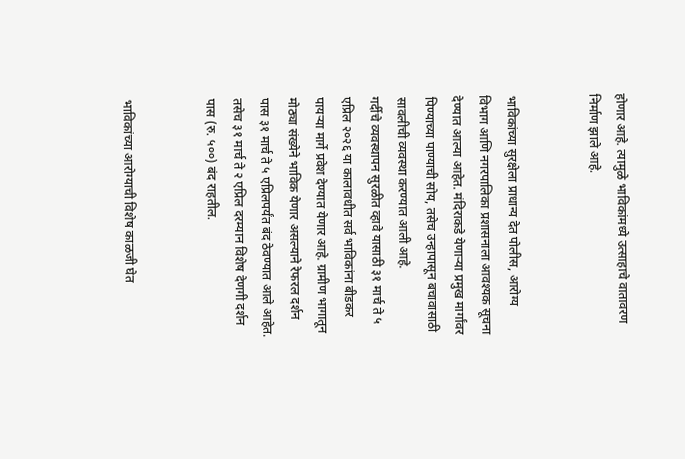होणार आहे. त्यामुळे भाविकांमध्ये उत्साहाचे वातावरण निर्माण झाले आहे.


भाविकांच्या सुरक्षेला प्राधान्य देत पोलीस, आरोग्य विभाग आणि नगरपालिका प्रशासनाला आवश्यक सूचना देण्यात आल्या आहेत. मंदिराकडे येणाऱ्या प्रमुख मार्गांवर पिण्याच्या पाण्याची सोय, तसेच उन्हापासून बचावासाठी सावलीची व्यवस्था करण्यात आली आहे.
गर्दीचे व्यवस्थापन सुरळीत व्हावे यासाठी ३१ मार्च ते ५ एप्रिल २०२६ या कालावधीत सर्व भाविकांना बीडकर पायऱ्या मार्गे प्रवेश देण्यात येणार आहे. ग्रामीण भागातून मोठ्या संख्येने भाविक येणार असल्याने रेफरल दर्शन पास ३१ मार्च ते ५ एप्रिलपर्यंत बंद ठेवण्यात आले आहेत. तसेच ३१ मार्च ते २ एप्रिल दरम्यान विशेष देणगी दर्शन पास (रु. ५००) बंद राहतील.


भाविकांच्या आरोग्याची विशेष काळजी घेत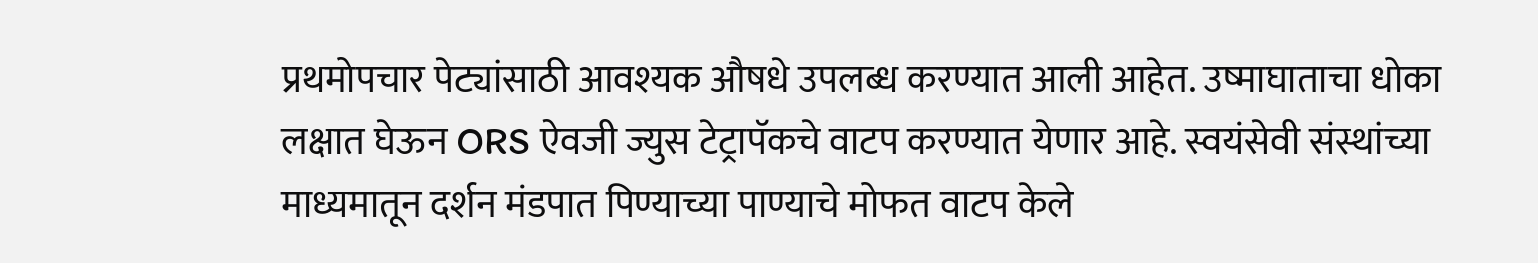प्रथमोपचार पेट्यांसाठी आवश्यक औषधे उपलब्ध करण्यात आली आहेत. उष्माघाताचा धोका लक्षात घेऊन ORS ऐवजी ज्युस टेट्रापॅकचे वाटप करण्यात येणार आहे. स्वयंसेवी संस्थांच्या माध्यमातून दर्शन मंडपात पिण्याच्या पाण्याचे मोफत वाटप केले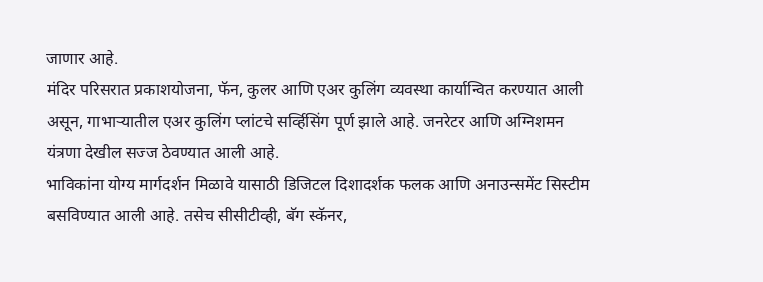जाणार आहे.
मंदिर परिसरात प्रकाशयोजना, फॅन, कुलर आणि एअर कुलिंग व्यवस्था कार्यान्वित करण्यात आली असून, गाभाऱ्यातील एअर कुलिंग प्लांटचे सर्व्हिसिंग पूर्ण झाले आहे. जनरेटर आणि अग्निशमन यंत्रणा देखील सज्ज ठेवण्यात आली आहे.
भाविकांना योग्य मार्गदर्शन मिळावे यासाठी डिजिटल दिशादर्शक फलक आणि अनाउन्समेंट सिस्टीम बसविण्यात आली आहे. तसेच सीसीटीव्ही, बॅग स्कॅनर,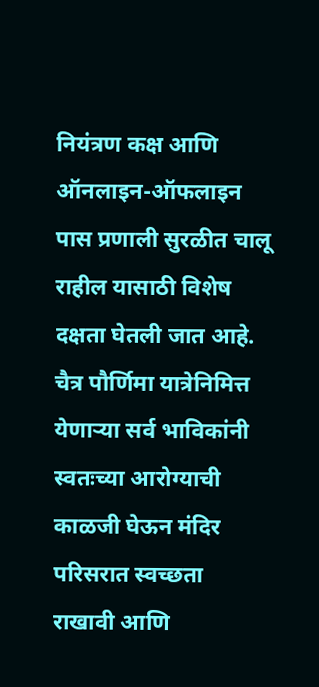नियंत्रण कक्ष आणि ऑनलाइन-ऑफलाइन पास प्रणाली सुरळीत चालू राहील यासाठी विशेष दक्षता घेतली जात आहे.
चैत्र पौर्णिमा यात्रेनिमित्त येणाऱ्या सर्व भाविकांनी स्वतःच्या आरोग्याची काळजी घेऊन मंदिर परिसरात स्वच्छता राखावी आणि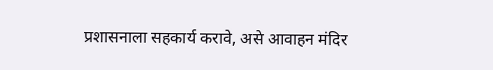प्रशासनाला सहकार्य करावे, असे आवाहन मंदिर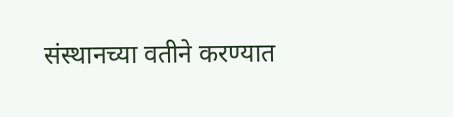संस्थानच्या वतीने करण्यात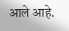आले आहे.